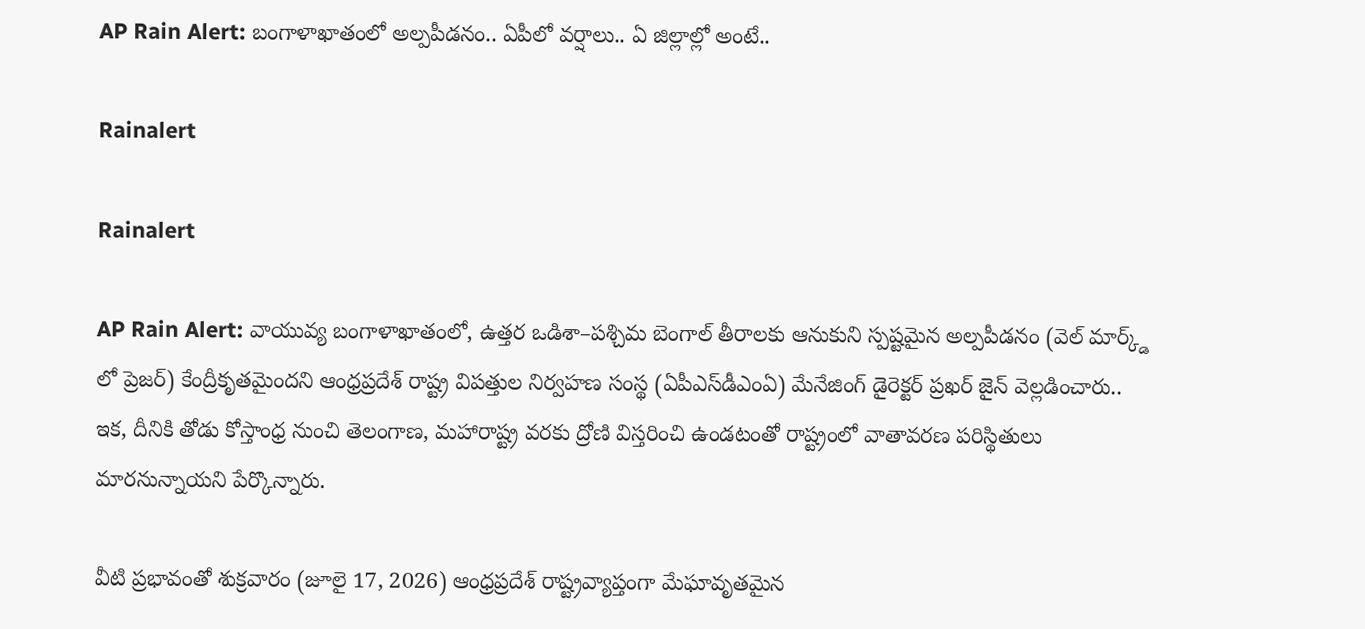AP Rain Alert: బంగాళాఖాతంలో అల్పపీడనం.. ఏపీలో వర్షాలు.. ఏ జిల్లాల్లో అంటే..

Rainalert

Rainalert

AP Rain Alert: వాయువ్య బంగాళాఖాతంలో, ఉత్తర ఒడిశా–పశ్చిమ బెంగాల్ తీరాలకు ఆనుకుని స్పష్టమైన అల్పపీడనం (వెల్ మార్క్డ్ లో ప్రెజర్) కేంద్రీకృతమైందని ఆంధ్రప్రదేశ్ రాష్ట్ర విపత్తుల నిర్వహణ సంస్థ (ఏపీఎస్‌డీఎంఏ) మేనేజింగ్ డైరెక్టర్ ప్రఖర్ జైన్ వెల్లడించారు.. ఇక, దీనికి తోడు కోస్తాంధ్ర నుంచి తెలంగాణ, మహారాష్ట్ర వరకు ద్రోణి విస్తరించి ఉండటంతో రాష్ట్రంలో వాతావరణ పరిస్థితులు మారనున్నాయని పేర్కొన్నారు.

వీటి ప్రభావంతో శుక్రవారం (జూలై 17, 2026) ఆంధ్రప్రదేశ్‌ రాష్ట్రవ్యాప్తంగా మేఘావృతమైన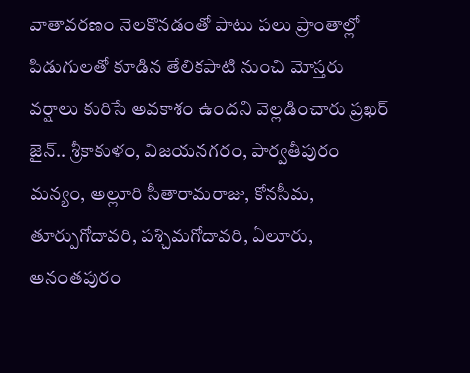వాతావరణం నెలకొనడంతో పాటు పలు ప్రాంతాల్లో పిడుగులతో కూడిన తేలికపాటి నుంచి మోస్తరు వర్షాలు కురిసే అవకాశం ఉందని వెల్లడించారు ప్రఖర్‌ జైన్.. శ్రీకాకుళం, విజయనగరం, పార్వతీపురం మన్యం, అల్లూరి సీతారామరాజు, కోనసీమ, తూర్పుగోదావరి, పశ్చిమగోదావరి, ఏలూరు, అనంతపురం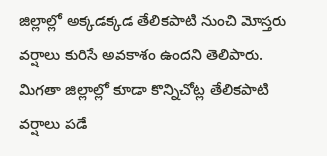జిల్లాల్లో అక్కడక్కడ తేలికపాటి నుంచి మోస్తరు వర్షాలు కురిసే అవకాశం ఉందని తెలిపారు. మిగతా జిల్లాల్లో కూడా కొన్నిచోట్ల తేలికపాటి వర్షాలు పడే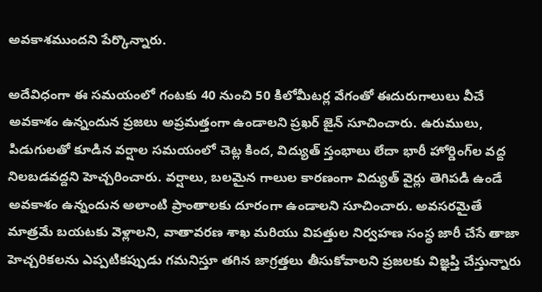అవకాశముందని పేర్కొన్నారు.

అదేవిధంగా ఈ సమయంలో గంటకు 40 నుంచి 50 కిలోమీటర్ల వేగంతో ఈదురుగాలులు వీచే అవకాశం ఉన్నందున ప్రజలు అప్రమత్తంగా ఉండాలని ప్రఖర్ జైన్ సూచించారు. ఉరుములు, పిడుగులతో కూడిన వర్షాల సమయంలో చెట్ల కింద, విద్యుత్ స్తంభాలు లేదా భారీ హోర్డింగ్‌ల వద్ద నిలబడవద్దని హెచ్చరించారు. వర్షాలు, బలమైన గాలుల కారణంగా విద్యుత్ వైర్లు తెగిపడి ఉండే అవకాశం ఉన్నందున అలాంటి ప్రాంతాలకు దూరంగా ఉండాలని సూచించారు. అవసరమైతే మాత్రమే బయటకు వెళ్లాలని, వాతావరణ శాఖ మరియు విపత్తుల నిర్వహణ సంస్థ జారీ చేసే తాజా హెచ్చరికలను ఎప్పటికప్పుడు గమనిస్తూ తగిన జాగ్రత్తలు తీసుకోవాలని ప్రజలకు విజ్ఞప్తి చేస్తున్నారు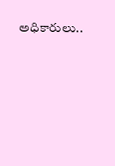అధికారులు..